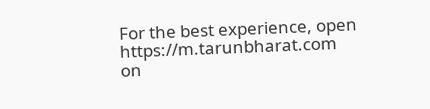For the best experience, open
https://m.tarunbharat.com
on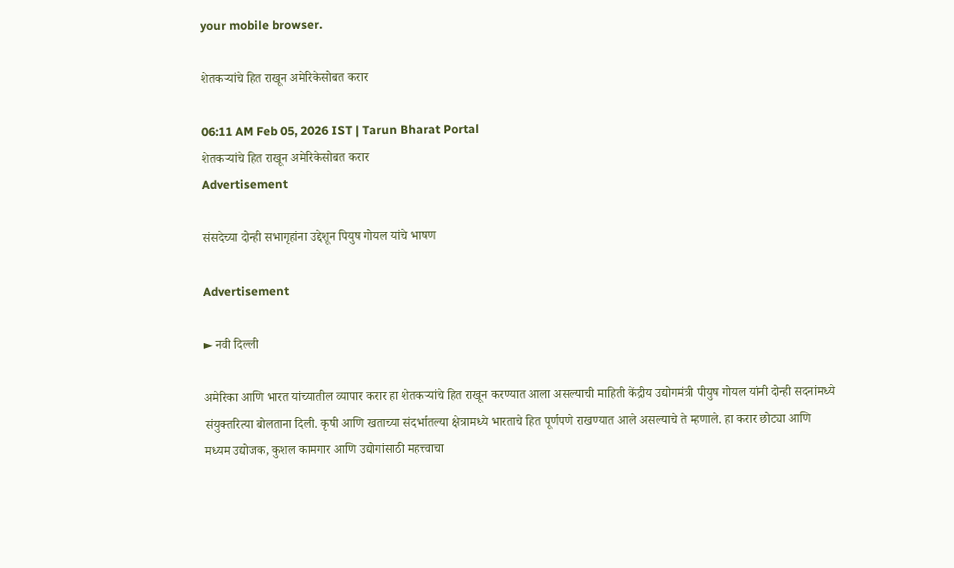your mobile browser.

शेतकऱ्यांचे हित राखून अमेरिकेसोबत करार

06:11 AM Feb 05, 2026 IST | Tarun Bharat Portal
शेतकऱ्यांचे हित राखून अमेरिकेसोबत करार
Advertisement

संसदेच्या दोन्ही सभागृहांना उद्देशून पियुष गोयल यांचे भाषण

Advertisement

► नवी दिल्ली

अमेरिका आणि भारत यांच्यातील व्यापार करार हा शेतकऱ्यांचे हित राखून करण्यात आला असल्याची माहिती केंद्रीय उद्योगमंत्री पीयुष गोयल यांनी दोन्ही सदनांमध्ये संयुक्तरित्या बोलताना दिली. कृषी आणि खताच्या संदर्भातल्या क्षेत्रामध्ये भारताचे हित पूर्णपणे राखण्यात आले असल्याचे ते म्हणाले. हा करार छोट्या आणि मध्यम उद्योजक, कुशल कामगार आणि उद्योगांसाठी महत्त्वाचा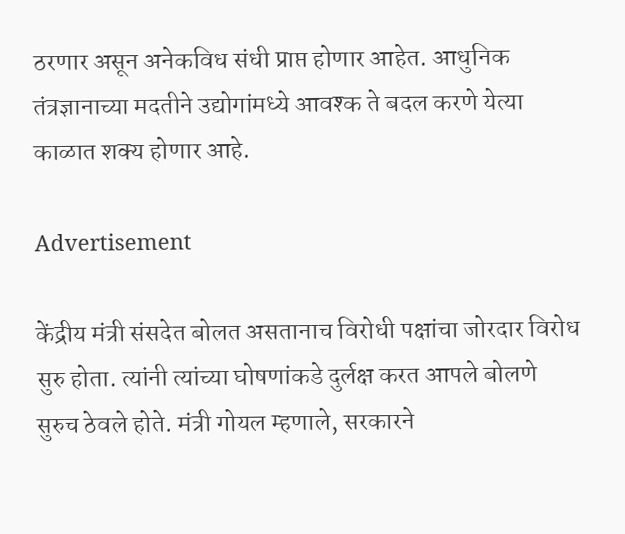ठरणार असून अनेकविध संधी प्राप्त होणार आहेत. आधुनिक तंत्रज्ञानाच्या मदतीने उद्योगांमध्ये आवश्क ते बदल करणे येत्या काळात शक्य होणार आहे.

Advertisement

केंद्रीय मंत्री संसदेत बोलत असतानाच विरोधी पक्षांचा जोरदार विरोध सुरु होता. त्यांनी त्यांच्या घोषणांकडे दुर्लक्ष करत आपले बोलणे सुरुच ठेवले होते. मंत्री गोयल म्हणाले, सरकारने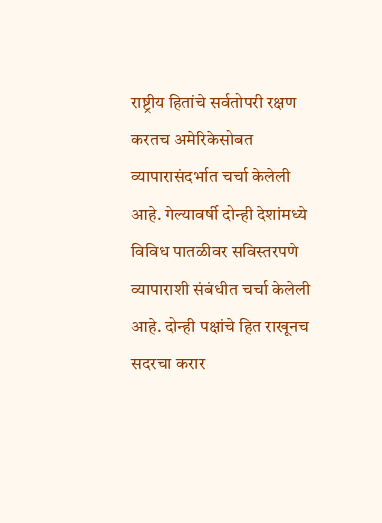राष्ट्रीय हितांचे सर्वतोपरी रक्षण करतच अमेरिकेसोबत व्यापारासंदर्भात चर्चा केलेली आहे. गेल्यावर्षी दोन्ही देशांमध्ये विविध पातळीवर सविस्तरपणे व्यापाराशी संबंधीत चर्चा केलेली आहे. दोन्ही पक्षांचे हित राखूनच सदरचा करार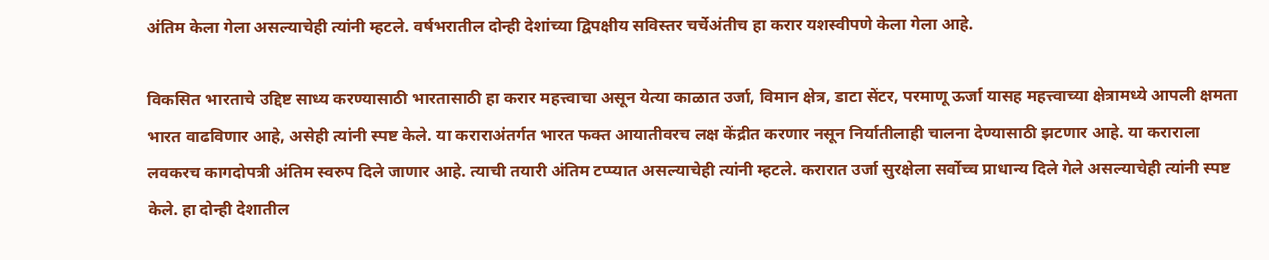अंतिम केला गेला असल्याचेही त्यांनी म्हटले. वर्षभरातील दोन्ही देशांच्या द्विपक्षीय सविस्तर चर्चेअंतीच हा करार यशस्वीपणे केला गेला आहे.

विकसित भारताचे उद्दिष्ट साध्य करण्यासाठी भारतासाठी हा करार महत्त्वाचा असून येत्या काळात उर्जा, विमान क्षेत्र, डाटा सेंटर, परमाणू ऊर्जा यासह महत्त्वाच्या क्षेत्रामध्ये आपली क्षमता भारत वाढविणार आहे, असेही त्यांनी स्पष्ट केले. या कराराअंतर्गत भारत फक्त आयातीवरच लक्ष केंद्रीत करणार नसून निर्यातीलाही चालना देण्यासाठी झटणार आहे. या कराराला लवकरच कागदोपत्री अंतिम स्वरुप दिले जाणार आहे. त्याची तयारी अंतिम टप्प्यात असल्याचेही त्यांनी म्हटले. करारात उर्जा सुरक्षेला सर्वोच्च प्राधान्य दिले गेले असल्याचेही त्यांनी स्पष्ट केले. हा दोन्ही देशातील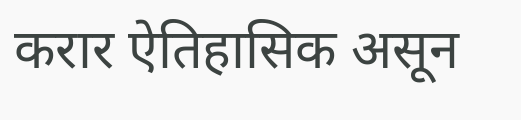करार ऐतिहासिक असून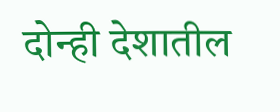दोन्ही देशातील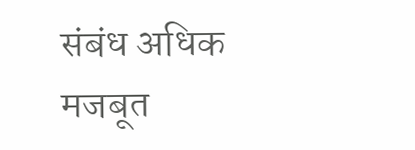संबंध अधिक मजबूत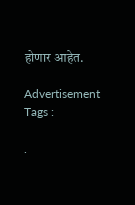होणार आहेत.

Advertisement
Tags :

.